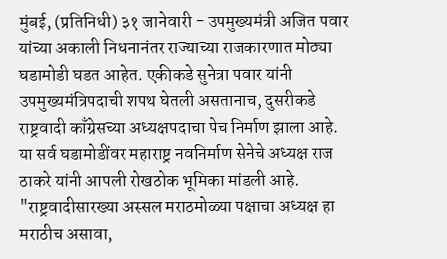मुंबई, (प्रतिनिधी) ३१ जानेवारी - उपमुख्यमंत्री अजित पवार यांच्या अकाली निधनानंतर राज्याच्या राजकारणात मोठ्या घडामोडी घडत आहेत. एकीकडे सुनेत्रा पवार यांनी उपमुख्यमंत्रिपदाची शपथ घेतली असतानाच, दुसरीकडे राष्ट्रवादी काँग्रेसच्या अध्यक्षपदाचा पेच निर्माण झाला आहे. या सर्व घडामोडींवर महाराष्ट्र नवनिर्माण सेनेचे अध्यक्ष राज ठाकरे यांनी आपली रोखठोक भूमिका मांडली आहे. "राष्ट्रवादीसारख्या अस्सल मराठमोळ्या पक्षाचा अध्यक्ष हा मराठीच असावा,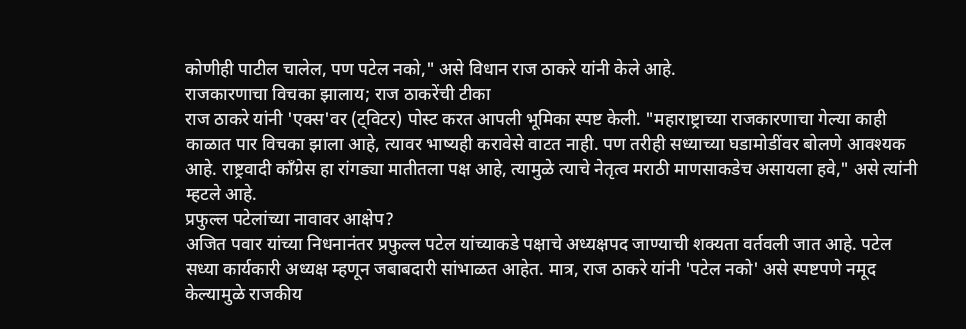कोणीही पाटील चालेल, पण पटेल नको," असे विधान राज ठाकरे यांनी केले आहे.
राजकारणाचा विचका झालाय; राज ठाकरेंची टीका
राज ठाकरे यांनी 'एक्स'वर (ट्विटर) पोस्ट करत आपली भूमिका स्पष्ट केली. "महाराष्ट्राच्या राजकारणाचा गेल्या काही काळात पार विचका झाला आहे, त्यावर भाष्यही करावेसे वाटत नाही. पण तरीही सध्याच्या घडामोडींवर बोलणे आवश्यक आहे. राष्ट्रवादी काँग्रेस हा रांगड्या मातीतला पक्ष आहे, त्यामुळे त्याचे नेतृत्व मराठी माणसाकडेच असायला हवे," असे त्यांनी म्हटले आहे.
प्रफुल्ल पटेलांच्या नावावर आक्षेप?
अजित पवार यांच्या निधनानंतर प्रफुल्ल पटेल यांच्याकडे पक्षाचे अध्यक्षपद जाण्याची शक्यता वर्तवली जात आहे. पटेल सध्या कार्यकारी अध्यक्ष म्हणून जबाबदारी सांभाळत आहेत. मात्र, राज ठाकरे यांनी 'पटेल नको' असे स्पष्टपणे नमूद केल्यामुळे राजकीय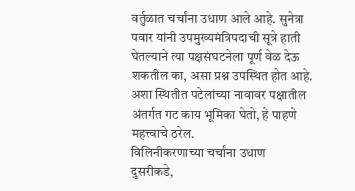वर्तुळात चर्चांना उधाण आले आहे. सुनेत्रा पवार यांनी उपमुख्यमंत्रिपदाची सूत्रे हाती घेतल्याने त्या पक्षसंघटनेला पूर्ण वेळ देऊ शकतील का, असा प्रश्न उपस्थित होत आहे. अशा स्थितीत पटेलांच्या नावावर पक्षातील अंतर्गत गट काय भूमिका घेतो, हे पाहणे महत्त्वाचे ठरेल.
विलिनीकरणाच्या चर्चांना उधाण
दुसरीकडे,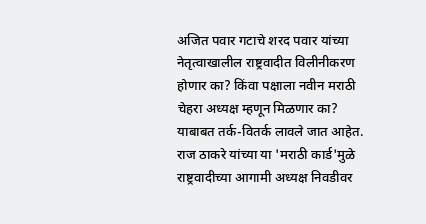अजित पवार गटाचे शरद पवार यांच्या नेतृत्वाखालील राष्ट्रवादीत विलीनीकरण होणार का? किंवा पक्षाला नवीन मराठी चेहरा अध्यक्ष म्हणून मिळणार का? याबाबत तर्क-वितर्क लावले जात आहेत. राज ठाकरे यांच्या या 'मराठी कार्ड'मुळे राष्ट्रवादीच्या आगामी अध्यक्ष निवडीवर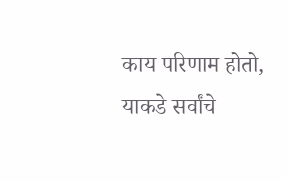काय परिणाम होतो, याकडे सर्वांचे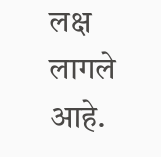लक्ष लागले आहे.